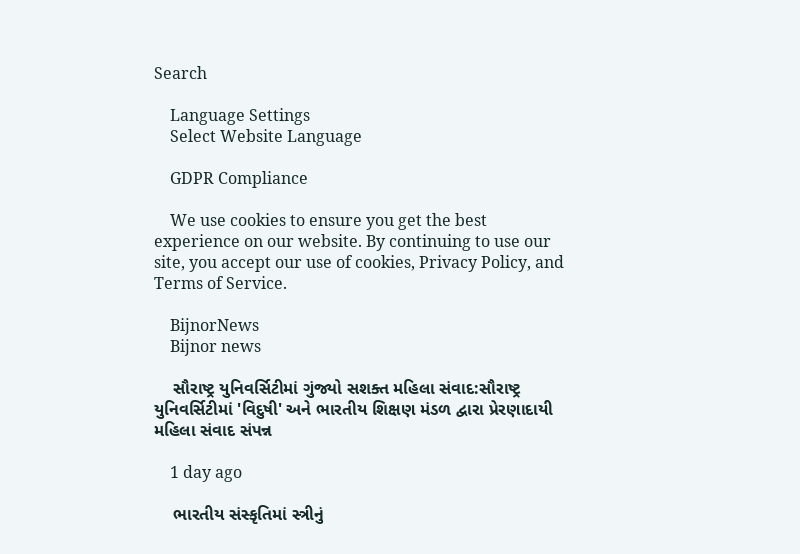Search

    Language Settings
    Select Website Language

    GDPR Compliance

    We use cookies to ensure you get the best experience on our website. By continuing to use our site, you accept our use of cookies, Privacy Policy, and Terms of Service.

    BijnorNews
    Bijnor news

    સૌરાષ્ટ્ર યુનિવર્સિટીમાં ગુંજ્યો સશક્ત મહિલા સંવાદ:સૌરાષ્ટ્ર યુનિવર્સિટીમાં 'વિદુષી' અને ભારતીય શિક્ષણ મંડળ દ્વારા પ્રેરણાદાયી મહિલા સંવાદ સંપન્ન

    1 day ago

    ભારતીય સંસ્કૃતિમાં સ્ત્રીનું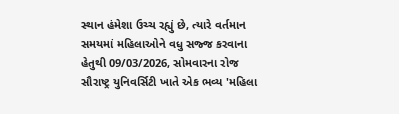સ્થાન હંમેશા ઉચ્ચ રહ્યું છે, ત્યારે વર્તમાન સમયમાં મહિલાઓને વધુ સજ્જ કરવાના હેતુથી 09/03/2026, સોમવારના રોજ સૌરાષ્ટ્ર યુનિવર્સિટી ખાતે એક ભવ્ય 'મહિલા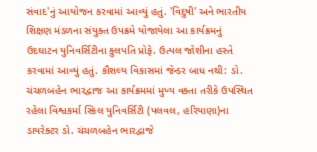સંવાદ'નું આયોજન કરવામાં આવ્યું હતું. 'વિદુષી' અને ભારતીય શિક્ષણ મંડળના સંયુક્ત ઉપક્રમે યોજાયેલા આ કાર્યક્રમનું ઉદઘાટન યુનિવર્સિટીના કુલપતિ પ્રોફે. ઉત્પલ જોશીના હસ્તે કરવામાં આવ્યું હતું. કૌશલ્ય વિકાસમાં જેન્ડર બાધ નથી: ડો. ચંચળબહેન ભારદ્વાજ આ કાર્યક્રમમાં મુખ્ય વક્તા તરીકે ઉપસ્થિત રહેલા વિશ્વકર્મા સ્કિલ યુનિવર્સિટી (પલવલ, હરિયાણા)ના ડાયરેક્ટર ડો. ચંચળબહેન ભારદ્વાજે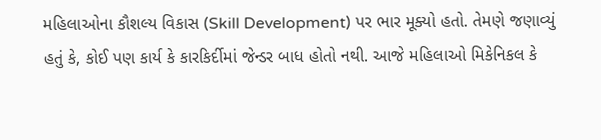મહિલાઓના કૌશલ્ય વિકાસ (Skill Development) પર ભાર મૂક્યો હતો. તેમણે જણાવ્યું હતું કે, કોઈ પણ કાર્ય કે કારકિર્દીમાં જેન્ડર બાધ હોતો નથી. આજે મહિલાઓ મિકેનિકલ કે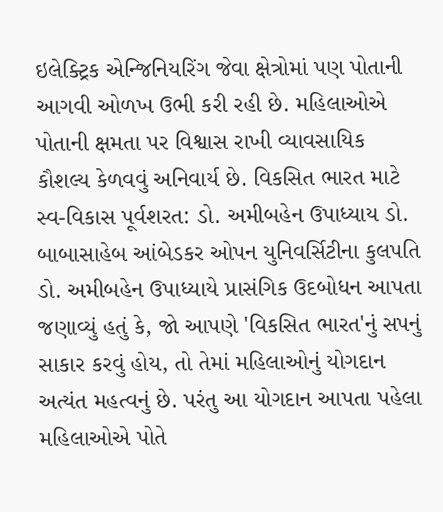ઇલેક્ટ્રિક એન્જિનિયરિંગ જેવા ક્ષેત્રોમાં પણ પોતાની આગવી ઓળખ ઉભી કરી રહી છે. મહિલાઓએ પોતાની ક્ષમતા પર વિશ્વાસ રાખી વ્યાવસાયિક કૌશલ્ય કેળવવું અનિવાર્ય છે. વિકસિત ભારત માટે સ્વ-વિકાસ પૂર્વશરત: ડો. અમીબહેન ઉપાધ્યાય ડો. બાબાસાહેબ આંબેડકર ઓપન યુનિવર્સિટીના કુલપતિ ડો. અમીબહેન ઉપાધ્યાયે પ્રાસંગિક ઉદબોધન આપતા જણાવ્યું હતું કે, જો આપણે 'વિકસિત ભારત'નું સપનું સાકાર કરવું હોય, તો તેમાં મહિલાઓનું યોગદાન અત્યંત મહત્વનું છે. પરંતુ આ યોગદાન આપતા પહેલા મહિલાઓએ પોતે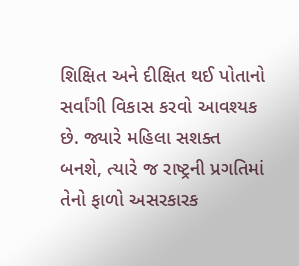શિક્ષિત અને દીક્ષિત થઈ પોતાનો સર્વાંગી વિકાસ કરવો આવશ્યક છે. જ્યારે મહિલા સશક્ત બનશે, ત્યારે જ રાષ્ટ્રની પ્રગતિમાં તેનો ફાળો અસરકારક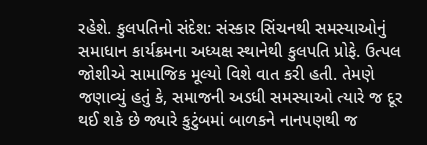રહેશે. કુલપતિનો સંદેશ: સંસ્કાર સિંચનથી સમસ્યાઓનું સમાધાન કાર્યક્રમના અધ્યક્ષ સ્થાનેથી કુલપતિ પ્રોફે. ઉત્પલ જોશીએ સામાજિક મૂલ્યો વિશે વાત કરી હતી. તેમણે જણાવ્યું હતું કે, સમાજની અડધી સમસ્યાઓ ત્યારે જ દૂર થઈ શકે છે જ્યારે કુટુંબમાં બાળકને નાનપણથી જ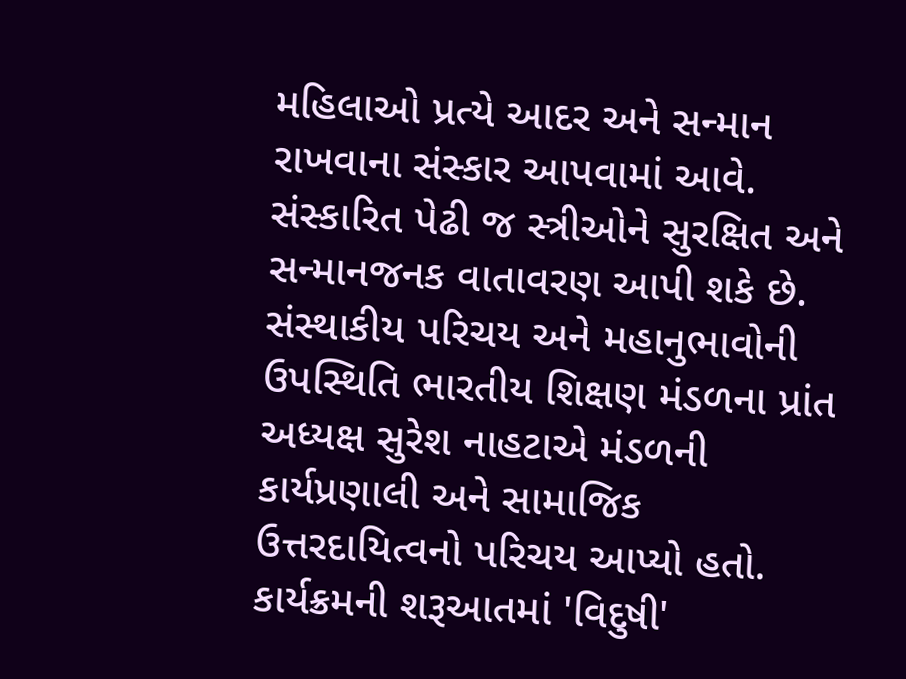મહિલાઓ પ્રત્યે આદર અને સન્માન રાખવાના સંસ્કાર આપવામાં આવે. સંસ્કારિત પેઢી જ સ્ત્રીઓને સુરક્ષિત અને સન્માનજનક વાતાવરણ આપી શકે છે. સંસ્થાકીય પરિચય અને મહાનુભાવોની ઉપસ્થિતિ ભારતીય શિક્ષણ મંડળના પ્રાંત અધ્યક્ષ સુરેશ નાહટાએ મંડળની કાર્યપ્રણાલી અને સામાજિક ઉત્તરદાયિત્વનો પરિચય આપ્યો હતો. કાર્યક્રમની શરૂઆતમાં 'વિદુષી'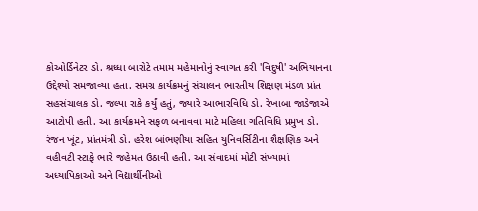કોઓર્ડિનેટર ડો. શ્રધ્ધા બારોટે તમામ મહેમાનોનું સ્વાગત કરી 'વિદુષી' અભિયાનના ઉદ્દેશ્યો સમજાવ્યા હતા. સમગ્ર કાર્યક્રમનું સંચાલન ભારતીય શિક્ષણ મંડળ પ્રાંત સહસંચાલક ડો. જલ્પા રાકે કર્યું હતું, જ્યારે આભારવિધિ ડો. રેખાબા જાડેજાએ આટોપી હતી. આ કાર્યક્રમને સફળ બનાવવા માટે મહિલા ગતિવિધિ પ્રમુખ ડો. રંજન ખૂંટ, પ્રાંતમંત્રી ડો. હરેશ બાંભણીયા સહિત યુનિવર્સિટીના શૈક્ષણિક અને વહીવટી સ્ટાફે ભારે જહેમત ઉઠાવી હતી. આ સંવાદમાં મોટી સંખ્યામાં અધ્યાપિકાઓ અને વિદ્યાર્થીનીઓ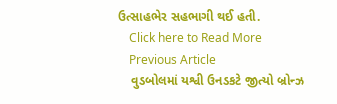ઉત્સાહભેર સહભાગી થઈ હતી.
    Click here to Read More
    Previous Article
    વુડબોલમાં યશ્વી ઉનડકટે જીત્યો બ્રોન્ઝ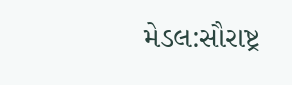મેડલ:સૌરાષ્ટ્ર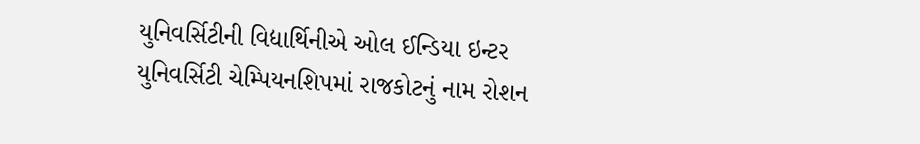યુનિવર્સિટીની વિદ્યાર્થિનીએ ઓલ ઈન્ડિયા ઇન્ટર યુનિવર્સિટી ચેમ્પિયનશિપમાં રાજકોટનું નામ રોશન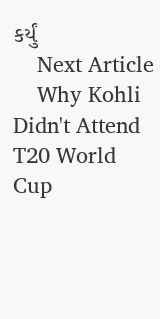કર્યું
    Next Article
    Why Kohli Didn't Attend T20 World Cup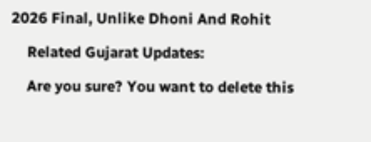2026 Final, Unlike Dhoni And Rohit

    Related Gujarat Updates:

    Are you sure? You want to delete this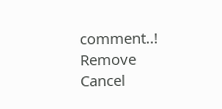comment..! Remove Cancel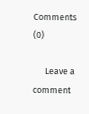Comments (0)

      Leave a comment